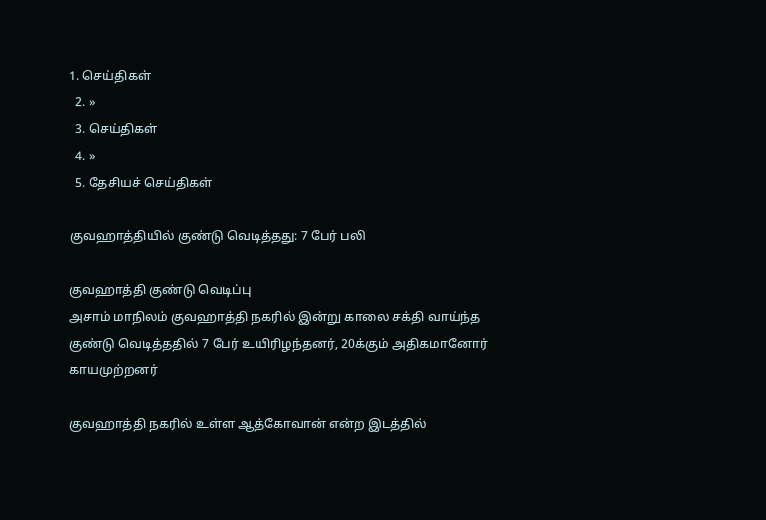1. செய்திகள்
  2. »
  3. செய்திகள்
  4. »
  5. தேசியச் செய்திகள்

குவஹாத்தியில் குண்டு வெடித்தது: 7 பேர் பலி

குவஹாத்தி குண்டு வெடிப்பு
அசாம் மாநிலம் குவஹாத்தி நகரில் இன்று காலை சக்தி வாய்ந்த குண்டு வெடித்ததில் 7 பேர் உயிரிழந்தனர், 20க்கும் அதிகமானோர் காயமுற்றனர்

குவஹாத்தி நகரில் உள்ள ஆத்கோவான் என்ற இடத்தில்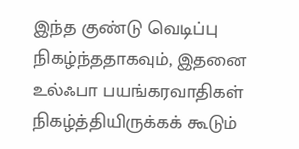இந்த குண்டு வெடிப்பு நிகழ்ந்ததாகவும், இதனை உல்ஃபா பயங்கரவாதிகள் நிகழ்த்தியிருக்கக் கூடும்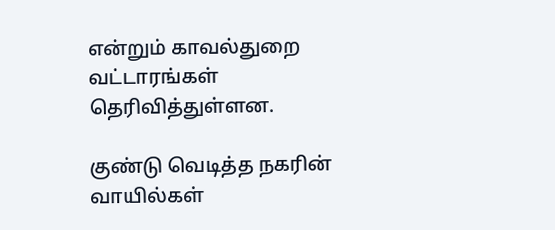என்றும் காவல்துறை வட்டாரங்கள் தெரிவித்துள்ளன.

குண்டு வெடித்த நகரின் வாயில்கள்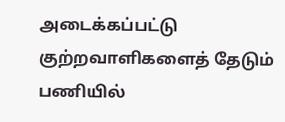அடைக்கப்பட்டு குற்றவாளிகளைத் தேடும் பணியில்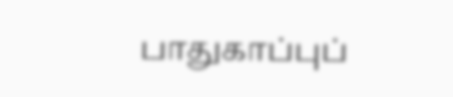பாதுகாப்புப்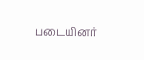படையினர்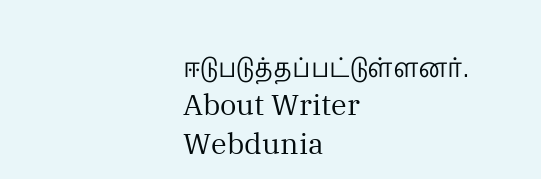ஈடுபடுத்தப்பட்டுள்ளனர்.
About Writer
Webdunia